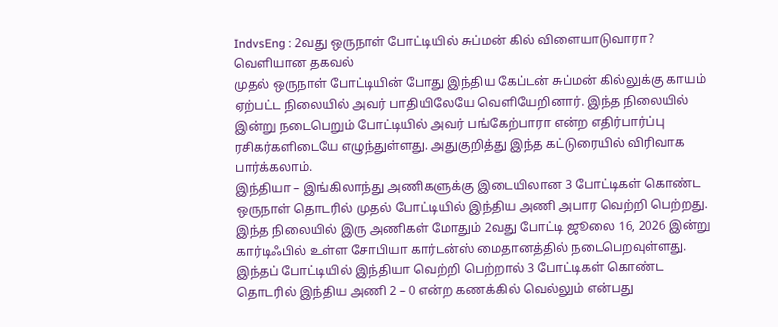IndvsEng : 2வது ஒருநாள் போட்டியில் சுப்மன் கில் விளையாடுவாரா? வெளியான தகவல்
முதல் ஒருநாள் போட்டியின் போது இந்திய கேப்டன் சுப்மன் கில்லுக்கு காயம் ஏற்பட்ட நிலையில் அவர் பாதியிலேயே வெளியேறினார். இந்த நிலையில் இன்று நடைபெறும் போட்டியில் அவர் பங்கேற்பாரா என்ற எதிர்பார்ப்பு ரசிகர்களிடையே எழுந்துள்ளது. அதுகுறித்து இந்த கட்டுரையில் விரிவாக பார்க்கலாம்.
இந்தியா – இங்கிலாந்து அணிகளுக்கு இடையிலான 3 போட்டிகள் கொண்ட ஒருநாள் தொடரில் முதல் போட்டியில் இந்திய அணி அபார வெற்றி பெற்றது. இந்த நிலையில் இரு அணிகள் மோதும் 2வது போட்டி ஜூலை 16, 2026 இன்று கார்டிஃபில் உள்ள சோபியா கார்டன்ஸ் மைதானத்தில் நடைபெறவுள்ளது. இந்தப் போட்டியில் இந்தியா வெற்றி பெற்றால் 3 போட்டிகள் கொண்ட தொடரில் இந்திய அணி 2 – 0 என்ற கணக்கில் வெல்லும் என்பது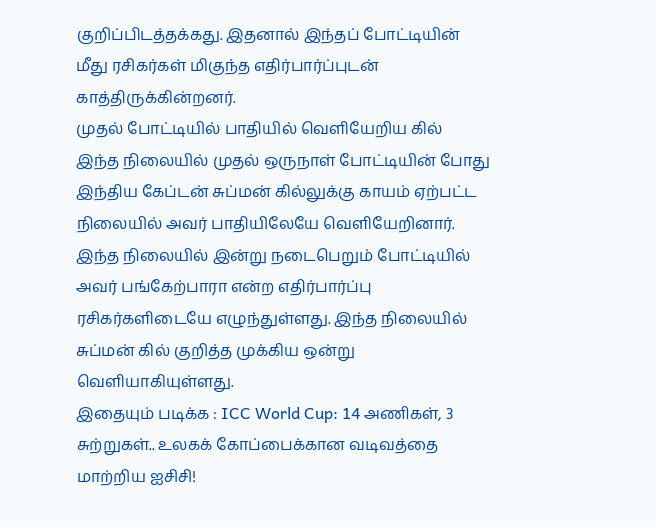குறிப்பிடத்தக்கது. இதனால் இந்தப் போட்டியின் மீது ரசிகர்கள் மிகுந்த எதிர்பார்ப்புடன் காத்திருக்கின்றனர்.
முதல் போட்டியில் பாதியில் வெளியேறிய கில்
இந்த நிலையில் முதல் ஒருநாள் போட்டியின் போது இந்திய கேப்டன் சுப்மன் கில்லுக்கு காயம் ஏற்பட்ட நிலையில் அவர் பாதியிலேயே வெளியேறினார். இந்த நிலையில் இன்று நடைபெறும் போட்டியில் அவர் பங்கேற்பாரா என்ற எதிர்பார்ப்பு ரசிகர்களிடையே எழுந்துள்ளது. இந்த நிலையில் சுப்மன் கில் குறித்த முக்கிய ஒன்று வெளியாகியுள்ளது.
இதையும் படிக்க : ICC World Cup: 14 அணிகள், 3 சுற்றுகள்.. உலகக் கோப்பைக்கான வடிவத்தை மாற்றிய ஐசிசி!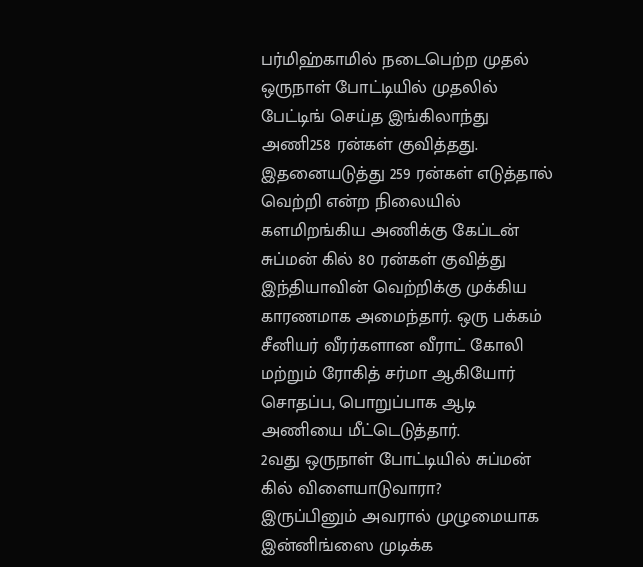பர்மிஹ்காமில் நடைபெற்ற முதல் ஒருநாள் போட்டியில் முதலில் பேட்டிங் செய்த இங்கிலாந்து அணி258 ரன்கள் குவித்தது. இதனையடுத்து 259 ரன்கள் எடுத்தால் வெற்றி என்ற நிலையில் களமிறங்கிய அணிக்கு கேப்டன் சுப்மன் கில் 80 ரன்கள் குவித்து இந்தியாவின் வெற்றிக்கு முக்கிய காரணமாக அமைந்தார். ஒரு பக்கம் சீனியர் வீரர்களான வீராட் கோலி மற்றும் ரோகித் சர்மா ஆகியோர் சொதப்ப, பொறுப்பாக ஆடி அணியை மீட்டெடுத்தார்.
2வது ஒருநாள் போட்டியில் சுப்மன் கில் விளையாடுவாரா?
இருப்பினும் அவரால் முழுமையாக இன்னிங்ஸை முடிக்க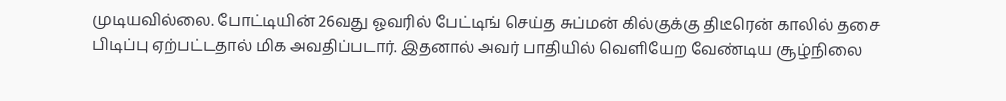முடியவில்லை. போட்டியின் 26வது ஓவரில் பேட்டிங் செய்த சுப்மன் கில்குக்கு திடீரென் காலில் தசை பிடிப்பு ஏற்பட்டதால் மிக அவதிப்படார். இதனால் அவர் பாதியில் வெளியேற வேண்டிய சூழ்நிலை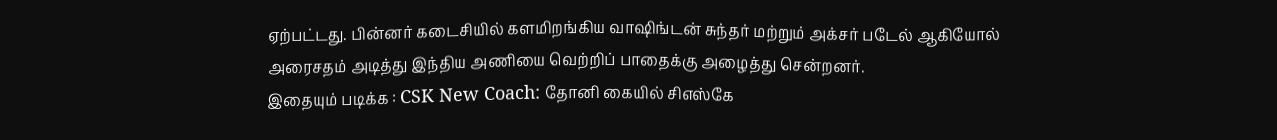ஏற்பட்டது. பின்னர் கடைசியில் களமிறங்கிய வாஷிங்டன் சுந்தர் மற்றும் அக்சர் படேல் ஆகியோல் அரைசதம் அடித்து இந்திய அணியை வெற்றிப் பாதைக்கு அழைத்து சென்றனர்.
இதையும் படிக்க : CSK New Coach: தோனி கையில் சிஎஸ்கே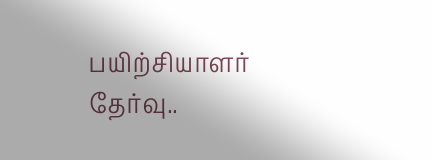பயிற்சியாளர் தேர்வு..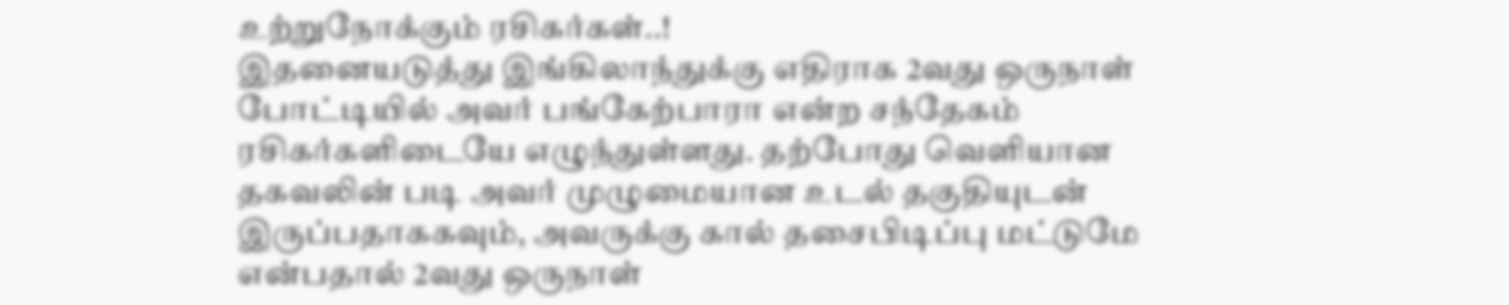உற்றுநோக்கும் ரசிகர்கள்..!
இதனையடுத்து இங்கிலாந்துக்கு எதிராக 2வது ஒருநாள் போட்டியில் அவர் பங்கேற்பாரா என்ற சந்தேகம் ரசிகர்களிடையே எழுந்துள்ளது. தற்போது வெளியான தகவலின் படி அவர் முழுமையான உடல் தகுதியுடன் இருப்பதாககவும், அவருக்கு கால் தசைபிடிப்பு மட்டுமே என்பதால் 2வது ஒருநாள்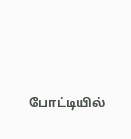போட்டியில்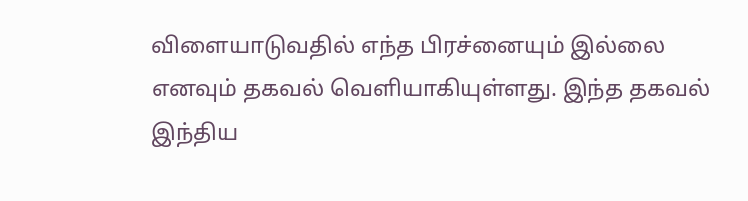விளையாடுவதில் எந்த பிரச்னையும் இல்லை எனவும் தகவல் வெளியாகியுள்ளது. இந்த தகவல் இந்திய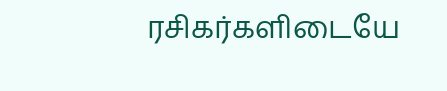ரசிகர்களிடையே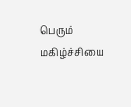பெரும் மகிழ்ச்சியை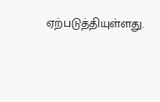ஏற்படுத்தியுள்ளது.